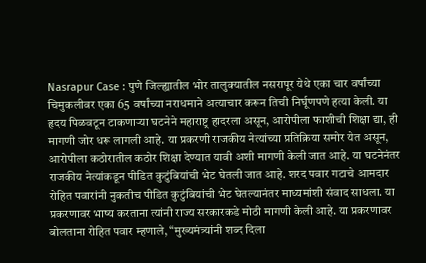Nasrapur Case : पुणे जिल्ह्यातील भोर तालुक्यातील नसरापूर येथे एका चार वर्षांच्या चिमुकलीवर एका 65 वर्षांच्या नराधमाने अत्याचार करून तिची निर्घूणपणे हत्या केली. या हृदय पिळवटून टाकणाऱ्या घटनेने महाराष्ट्र हादरला असून, आरोपीला फाशीची शिक्षा द्या, ही मागणी जोर धरू लागली आहे. या प्रकरणी राजकीय नेत्यांच्या प्रतिक्रिया समोर येत असून, आरोपीला कठोरातील कठोर शिक्षा देण्यात यावी अशी मागणी केली जात आहे. या घटनेनंतर राजकीय नेत्यांकडून पीडित कुटुंबियांची भेट घेतली जात आहे. शरद पवार गटाचे आमदार रोहित पवारांनी नुकतीच पीडित कुटुंबियांची भेट घेतल्यानंतर माध्यमांशी संवाद साधला. या प्रकरणावर भाष्य करताना त्यांनी राज्य सरकारकडे मोठी मागणी केली आहे. या प्रकरणावर बोलताना रोहित पवार म्हणाले, “मुख्यमंत्र्यांनी शब्द दिला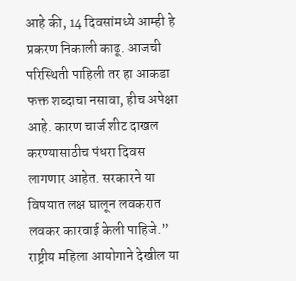आहे की, 14 दिवसांमध्ये आम्ही हे प्रकरण निकाली काढू. आजची परिस्थिती पाहिली तर हा आकडा फक्त शब्दाचा नसावा, हीच अपेक्षा आहे. कारण चार्ज शीट दाखल करण्यासाठीच पंधरा दिवस लागणार आहेत. सरकारने या विषयात लक्ष घालून लवकरात लवकर कारवाई केली पाहिजे.” राष्ट्रीय महिला आयोगाने देखील या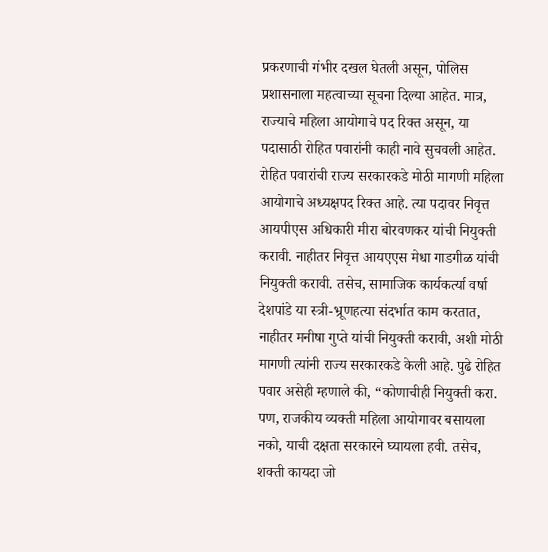प्रकरणाची गंभीर दखल घेतली असून, पोलिस प्रशासनाला महत्वाच्या सूचना दिल्या आहेत. मात्र, राज्याचे महिला आयोगाचे पद रिक्त असून, या पदासाठी रोहित पवारांनी काही नावे सुचवली आहेत. रोहित पवारांची राज्य सरकारकडे मोठी मागणी महिला आयोगाचे अध्यक्षपद रिक्त आहे. त्या पदावर निवृत्त आयपीएस अधिकारी मीरा बोरवणकर यांची नियुक्ती करावी. नाहीतर निवृत्त आयएएस मेधा गाडगीळ यांची नियुक्ती करावी. तसेच, सामाजिक कार्यकर्त्या वर्षा देशपांडे या स्त्री-भ्रूणहत्या संदर्भात काम करतात, नाहीतर मनीषा गुप्ते यांची नियुक्ती करावी, अशी मोठी मागणी त्यांनी राज्य सरकारकडे केली आहे. पुढे रोहित पवार असेही म्हणाले की, “कोणाचीही नियुक्ती करा. पण, राजकीय व्यक्ती महिला आयोगावर बसायला नको, याची दक्षता सरकारने घ्यायला हवी. तसेच, शक्ती कायदा जो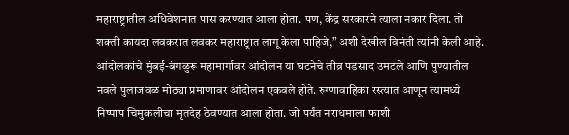महाराष्ट्रातील अधिवेशनात पास करण्यात आला होता. पण, केंद्र सरकारने त्याला नकार दिला. तो शक्ती कायदा लवकरात लवकर महाराष्ट्रात लागू केला पाहिजे,” अशी देखील विनंती त्यांनी केली आहे. आंदोलकांचे मुंबई-बंगळुरू महामार्गावर आंदोलन या घटनेचे तीव्र पडसाद उमटले आणि पुण्यातील नवले पुलाजवळ मोठ्या प्रमाणावर आंदोलन एकवले होते. रुग्णावाहिका रस्त्यात आणून त्यामध्ये निष्पाप चिमुकलीचा मृतदेह ठेवण्यात आला होता. जो पर्यंत नराधमाला फाशी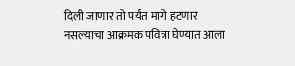दिली जाणार तो पर्यंत मागे हटणार नसल्याचा आक्रमक पवित्रा घेण्यात आला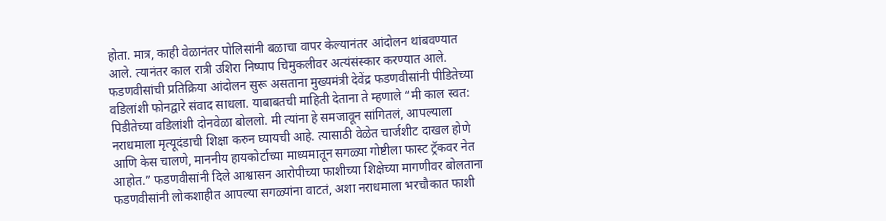होता. मात्र, काही वेळानंतर पोलिसांनी बळाचा वापर केल्यानंतर आंदोलन थांबवण्यात आले. त्यानंतर काल रात्री उशिरा निष्पाप चिमुकलीवर अत्यंसंस्कार करण्यात आले. फडणवीसांची प्रतिक्रिया आंदोलन सुरू असताना मुख्यमंत्री देवेंद्र फडणवीसांनी पीडितेच्या वडिलांशी फोनद्वारे संवाद साधला. याबाबतची माहिती देताना ते म्हणाले “मी काल स्वत: पिडीतेच्या वडिलांशी दोनवेळा बोललो. मी त्यांना हे समजावून सांगितलं, आपल्याला नराधमाला मृत्यूदंडाची शिक्षा करुन घ्यायची आहे. त्यासाठी वेळेत चार्जशीट दाखल होणे आणि केस चालणे, माननीय हायकोर्टाच्या माध्यमातून सगळ्या गोष्टीला फास्ट ट्रॅकवर नेत आहोत.” फडणवीसांनी दिले आश्वासन आरोपीच्या फाशीच्या शिक्षेच्या मागणीवर बोलताना फडणवीसांनी लोकशाहीत आपल्या सगळ्यांना वाटतं, अशा नराधमाला भरचौकात फाशी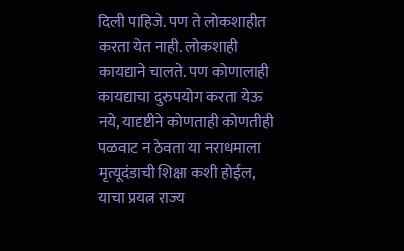दिली पाहिजे. पण ते लोकशाहीत करता येत नाही. लोकशाही कायद्याने चालते. पण कोणालाही कायद्याचा दुरुपयोग करता येऊ नये, यादृष्टीने कोणताही कोणतीही पळवाट न ठेवता या नराधमाला मृत्यूदंडाची शिक्षा कशी होईल, याचा प्रयत्न राज्य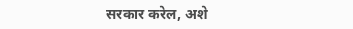सरकार करेल, अशे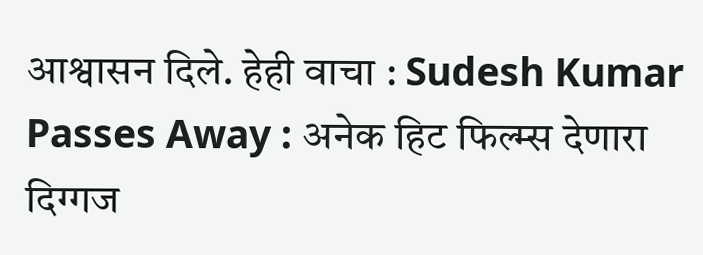आश्वासन दिले. हेही वाचा : Sudesh Kumar Passes Away : अनेक हिट फिल्म्स देणारा दिग्गज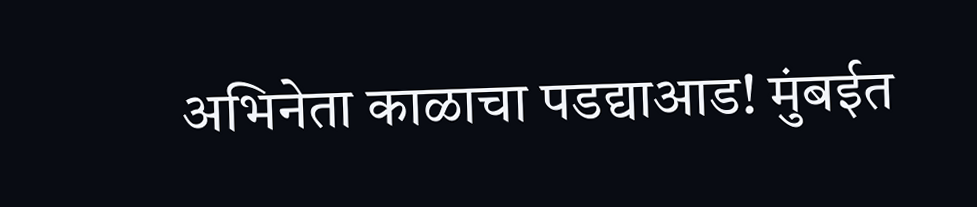अभिनेता काळाचा पडद्याआड! मुंबईत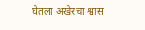घेतला अखेरचा श्वास